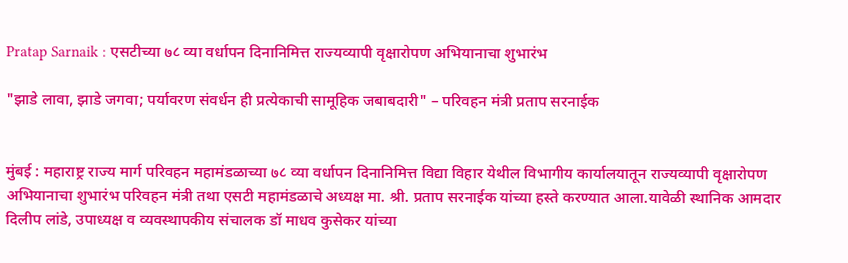Pratap Sarnaik : एसटीच्या ७८ व्या वर्धापन दिनानिमित्त राज्यव्यापी वृक्षारोपण अभियानाचा शुभारंभ

"झाडे लावा, झाडे जगवा; पर्यावरण संवर्धन ही प्रत्येकाची सामूहिक जबाबदारी" – परिवहन मंत्री प्रताप सरनाईक


मुंबई : महाराष्ट्र राज्य मार्ग परिवहन महामंडळाच्या ७८ व्या वर्धापन दिनानिमित्त विद्या विहार येथील विभागीय कार्यालयातून राज्यव्यापी वृक्षारोपण अभियानाचा शुभारंभ परिवहन मंत्री तथा एसटी महामंडळाचे अध्यक्ष मा. श्री. प्रताप सरनाईक यांच्या हस्ते करण्यात आला.यावेळी स्थानिक आमदार दिलीप लांडे, उपाध्यक्ष व व्यवस्थापकीय संचालक डॉ माधव कुसेकर यांच्या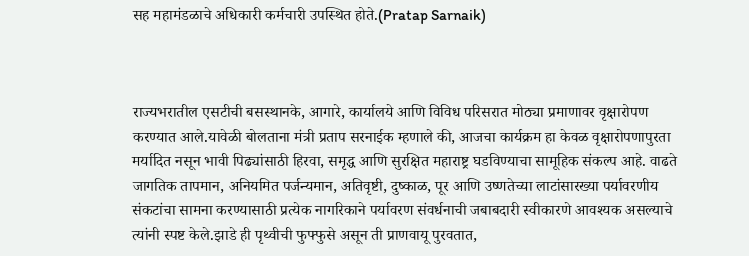सह महामंडळाचे अधिकारी कर्मचारी उपस्थित होते.(Pratap Sarnaik)



राज्यभरातील एसटीची बसस्थानके, आगारे, कार्यालये आणि विविध परिसरात मोठ्या प्रमाणावर वृक्षारोपण करण्यात आले.यावेळी बोलताना मंत्री प्रताप सरनाईक म्हणाले की, आजचा कार्यक्रम हा केवळ वृक्षारोपणापुरता मर्यादित नसून भावी पिढ्यांसाठी हिरवा, समृद्ध आणि सुरक्षित महाराष्ट्र घडविण्याचा सामूहिक संकल्प आहे. वाढते जागतिक तापमान, अनियमित पर्जन्यमान, अतिवृष्टी, दुष्काळ, पूर आणि उष्णतेच्या लाटांसारख्या पर्यावरणीय संकटांचा सामना करण्यासाठी प्रत्येक नागरिकाने पर्यावरण संवर्धनाची जबाबदारी स्वीकारणे आवश्यक असल्याचे त्यांनी स्पष्ट केले.झाडे ही पृथ्वीची फुफ्फुसे असून ती प्राणवायू पुरवतात,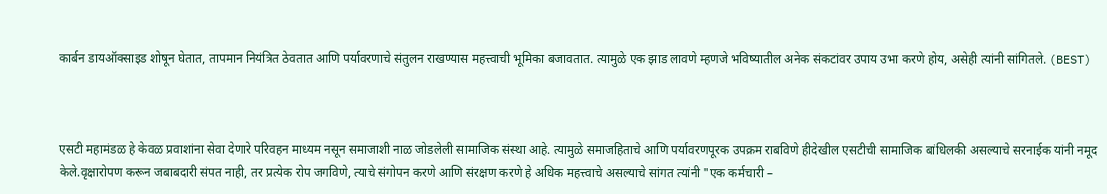कार्बन डायऑक्साइड शोषून घेतात, तापमान नियंत्रित ठेवतात आणि पर्यावरणाचे संतुलन राखण्यास महत्त्वाची भूमिका बजावतात. त्यामुळे एक झाड लावणे म्हणजे भविष्यातील अनेक संकटांवर उपाय उभा करणे होय, असेही त्यांनी सांगितले. (BEST)



एसटी महामंडळ हे केवळ प्रवाशांना सेवा देणारे परिवहन माध्यम नसून समाजाशी नाळ जोडलेली सामाजिक संस्था आहे. त्यामुळे समाजहिताचे आणि पर्यावरणपूरक उपक्रम राबविणे हीदेखील एसटीची सामाजिक बांधिलकी असल्याचे सरनाईक यांनी नमूद केले.वृक्षारोपण करून जबाबदारी संपत नाही, तर प्रत्येक रोप जगविणे, त्याचे संगोपन करणे आणि संरक्षण करणे हे अधिक महत्त्वाचे असल्याचे सांगत त्यांनी "एक कर्मचारी –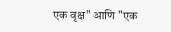एक वृक्ष" आणि "एक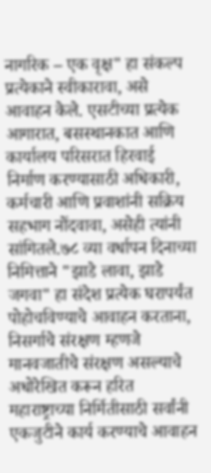नागरिक – एक वृक्ष" हा संकल्प प्रत्येकाने स्वीकारावा, असे आवाहन केले. एसटीच्या प्रत्येक आगारात, बसस्थानकात आणि कार्यालय परिसरात हिरवाई निर्माण करण्यासाठी अधिकारी, कर्मचारी आणि प्रवाशांनी सक्रिय सहभाग नोंदवावा, असेही त्यांनी सांगितले.७८ व्या वर्धापन दिनाच्या निमित्ताने "झाडे लावा, झाडे जगवा" हा संदेश प्रत्येक घरापर्यंत पोहोचविण्याचे आवाहन करताना, निसर्गाचे संरक्षण म्हणजे मानवजातीचे संरक्षण असल्याचे अधोरेखित करून हरित महाराष्ट्राच्या निर्मितीसाठी सर्वांनी एकजुटीने कार्य करण्याचे आवाहन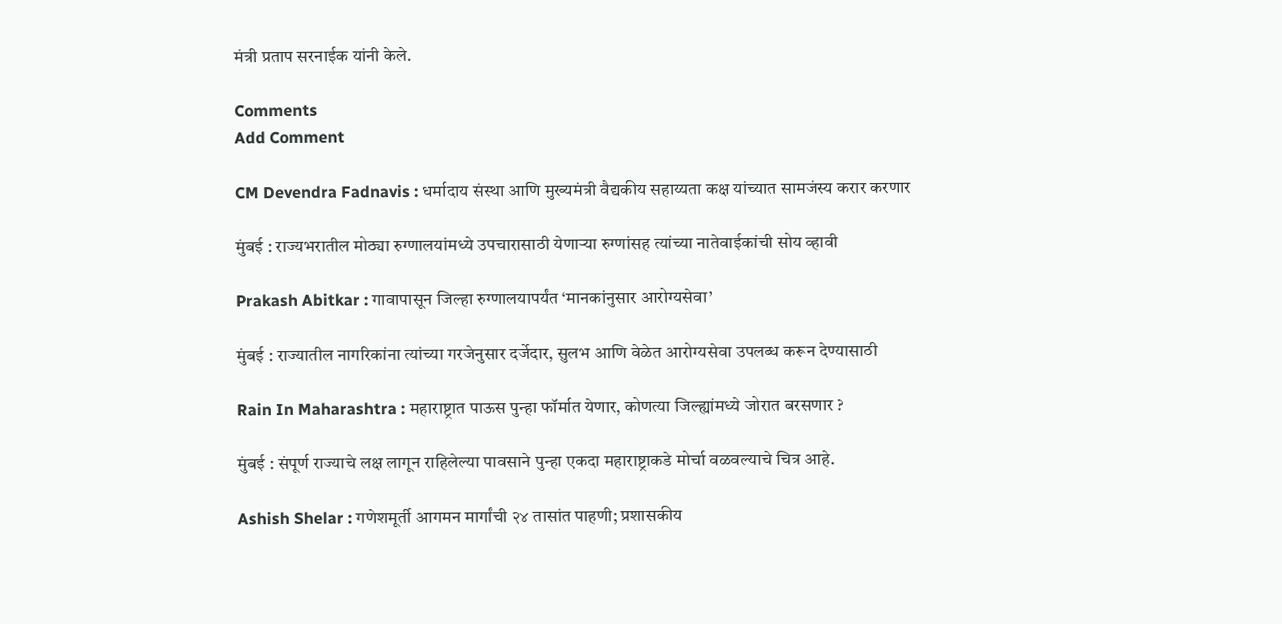मंत्री प्रताप सरनाईक यांनी केले.

Comments
Add Comment

CM Devendra Fadnavis : धर्मादाय संस्था आणि मुख्यमंत्री वैद्यकीय सहाय्यता कक्ष यांच्यात सामजंस्य करार करणार

मुंबई : राज्यभरातील मोठ्या रुग्णालयांमध्ये उपचारासाठी येणाऱ्या रुग्णांसह त्यांच्या नातेवाईकांची सोय व्हावी

Prakash Abitkar : गावापासून जिल्हा रुग्णालयापर्यंत ‘मानकांनुसार आरोग्यसेवा’

मुंबई : राज्यातील नागरिकांना त्यांच्या गरजेनुसार दर्जेदार, सुलभ आणि वेळेत आरोग्यसेवा उपलब्ध करून देण्यासाठी

Rain In Maharashtra : महाराष्ट्रात पाऊस पुन्हा फॉर्मात येणार, कोणत्या जिल्ह्यांमध्ये जोरात बरसणार ?

मुंबई : संपूर्ण राज्याचे लक्ष लागून राहिलेल्या पावसाने पुन्हा एकदा महाराष्ट्राकडे मोर्चा वळवल्याचे चित्र आहे.

Ashish Shelar : गणेशमूर्ती आगमन मार्गांची २४ तासांत पाहणी; प्रशासकीय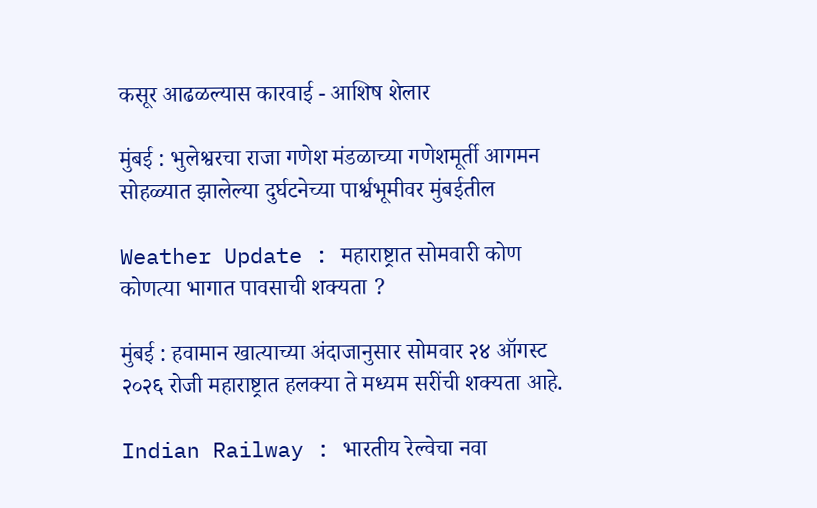कसूर आढळल्यास कारवाई - आशिष शेलार

मुंबई : भुलेश्वरचा राजा गणेश मंडळाच्या गणेशमूर्ती आगमन सोहळ्यात झालेल्या दुर्घटनेच्या पार्श्वभूमीवर मुंबईतील

Weather Update : महाराष्ट्रात सोमवारी कोण कोणत्या भागात पावसाची शक्यता ?

मुंबई : हवामान खात्याच्या अंदाजानुसार सोमवार २४ ऑगस्ट २०२६ रोजी महाराष्ट्रात हलक्या ते मध्यम सरींची शक्यता आहे.

Indian Railway : भारतीय रेल्वेचा नवा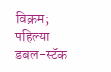विक्रम; पहिल्या डबल-स्टॅक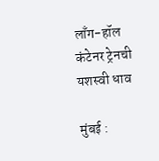लाँग-हॉल कंटेनर ट्रेनची यशस्वी धाव

मुंबई :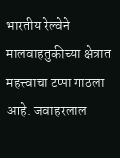भारतीय रेल्वेने मालवाहतुकीच्या क्षेत्रात महत्त्वाचा टप्पा गाठला आहे. जवाहरलाल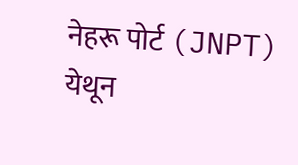नेहरू पोर्ट (JNPT) येथून